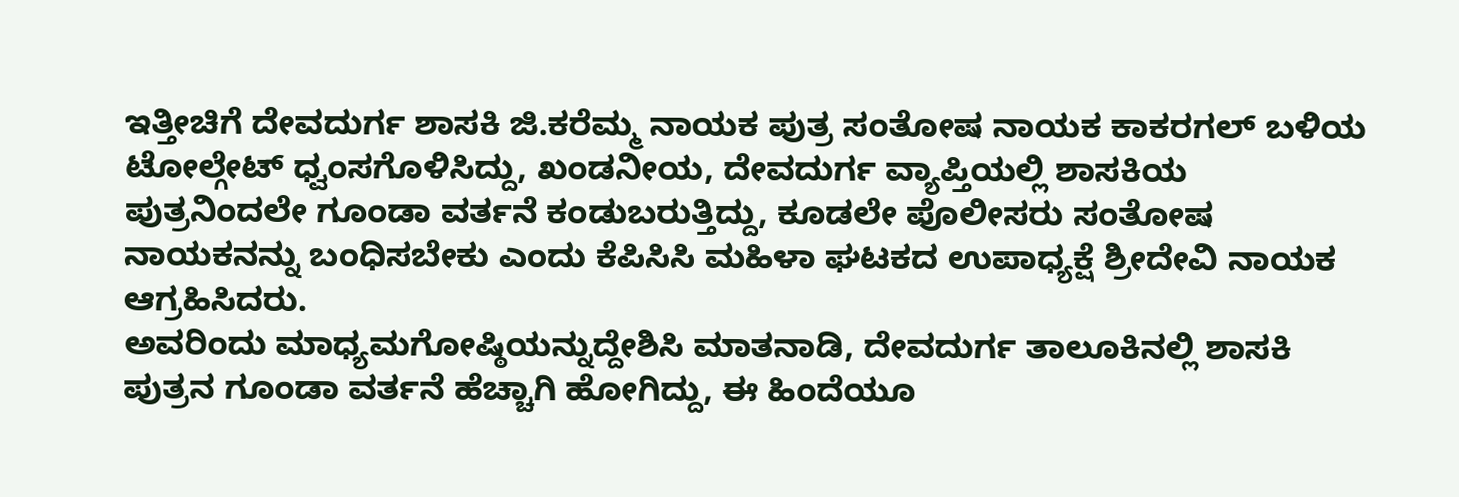ಇತ್ತೀಚಿಗೆ ದೇವದುರ್ಗ ಶಾಸಕಿ ಜಿ.ಕರೆಮ್ಮ ನಾಯಕ ಪುತ್ರ ಸಂತೋಷ ನಾಯಕ ಕಾಕರಗಲ್ ಬಳಿಯ ಟೋಲ್ಗೇಟ್ ಧ್ವಂಸಗೊಳಿಸಿದ್ದು, ಖಂಡನೀಯ, ದೇವದುರ್ಗ ವ್ಯಾಪ್ತಿಯಲ್ಲಿ ಶಾಸಕಿಯ ಪುತ್ರನಿಂದಲೇ ಗೂಂಡಾ ವರ್ತನೆ ಕಂಡುಬರುತ್ತಿದ್ದು, ಕೂಡಲೇ ಪೊಲೀಸರು ಸಂತೋಷ ನಾಯಕನನ್ನು ಬಂಧಿಸಬೇಕು ಎಂದು ಕೆಪಿಸಿಸಿ ಮಹಿಳಾ ಘಟಕದ ಉಪಾಧ್ಯಕ್ಷೆ ಶ್ರೀದೇವಿ ನಾಯಕ ಆಗ್ರಹಿಸಿದರು.
ಅವರಿಂದು ಮಾಧ್ಯಮಗೋಷ್ಠಿಯನ್ನುದ್ದೇಶಿಸಿ ಮಾತನಾಡಿ, ದೇವದುರ್ಗ ತಾಲೂಕಿನಲ್ಲಿ ಶಾಸಕಿ ಪುತ್ರನ ಗೂಂಡಾ ವರ್ತನೆ ಹೆಚ್ಚಾಗಿ ಹೋಗಿದ್ದು, ಈ ಹಿಂದೆಯೂ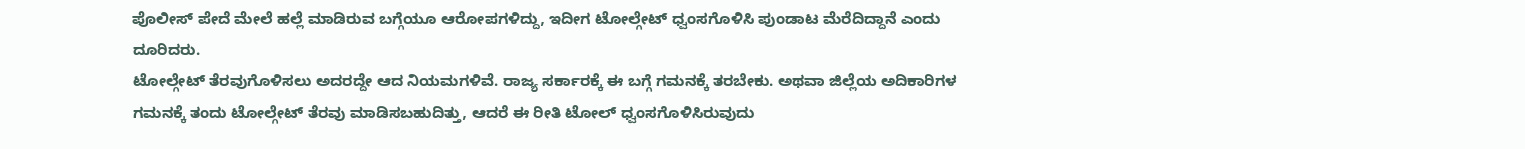ಪೊಲೀಸ್ ಪೇದೆ ಮೇಲೆ ಹಲ್ಲೆ ಮಾಡಿರುವ ಬಗ್ಗೆಯೂ ಆರೋಪಗಳಿದ್ದು, ಇದೀಗ ಟೋಲ್ಗೇಟ್ ಧ್ವಂಸಗೊಳಿಸಿ ಪುಂಡಾಟ ಮೆರೆದಿದ್ದಾನೆ ಎಂದು ದೂರಿದರು.
ಟೋಲ್ಗೇಟ್ ತೆರವುಗೊಳಿಸಲು ಅದರದ್ದೇ ಆದ ನಿಯಮಗಳಿವೆ. ರಾಜ್ಯ ಸರ್ಕಾರಕ್ಕೆ ಈ ಬಗ್ಗೆ ಗಮನಕ್ಕೆ ತರಬೇಕು. ಅಥವಾ ಜಿಲ್ಲೆಯ ಅದಿಕಾರಿಗಳ ಗಮನಕ್ಕೆ ತಂದು ಟೋಲ್ಗೇಟ್ ತೆರವು ಮಾಡಿಸಬಹುದಿತ್ತು, ಆದರೆ ಈ ರೀತಿ ಟೋಲ್ ಧ್ವಂಸಗೊಳಿಸಿರುವುದು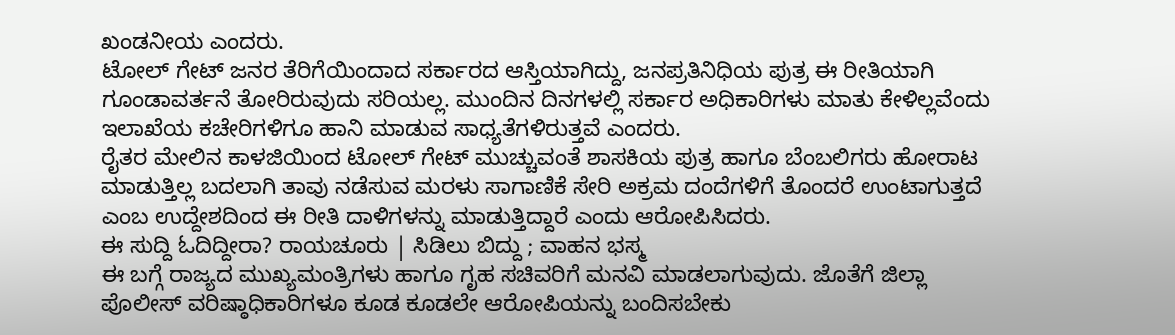ಖಂಡನೀಯ ಎಂದರು.
ಟೋಲ್ ಗೇಟ್ ಜನರ ತೆರಿಗೆಯಿಂದಾದ ಸರ್ಕಾರದ ಆಸ್ತಿಯಾಗಿದ್ದು, ಜನಪ್ರತಿನಿಧಿಯ ಪುತ್ರ ಈ ರೀತಿಯಾಗಿ ಗೂಂಡಾವರ್ತನೆ ತೋರಿರುವುದು ಸರಿಯಲ್ಲ. ಮುಂದಿನ ದಿನಗಳಲ್ಲಿ ಸರ್ಕಾರ ಅಧಿಕಾರಿಗಳು ಮಾತು ಕೇಳಿಲ್ಲವೆಂದು ಇಲಾಖೆಯ ಕಚೇರಿಗಳಿಗೂ ಹಾನಿ ಮಾಡುವ ಸಾಧ್ಯತೆಗಳಿರುತ್ತವೆ ಎಂದರು.
ರೈತರ ಮೇಲಿನ ಕಾಳಜಿಯಿಂದ ಟೋಲ್ ಗೇಟ್ ಮುಚ್ಚುವಂತೆ ಶಾಸಕಿಯ ಪುತ್ರ ಹಾಗೂ ಬೆಂಬಲಿಗರು ಹೋರಾಟ ಮಾಡುತ್ತಿಲ್ಲ ಬದಲಾಗಿ ತಾವು ನಡೆಸುವ ಮರಳು ಸಾಗಾಣಿಕೆ ಸೇರಿ ಅಕ್ರಮ ದಂದೆಗಳಿಗೆ ತೊಂದರೆ ಉಂಟಾಗುತ್ತದೆ ಎಂಬ ಉದ್ದೇಶದಿಂದ ಈ ರೀತಿ ದಾಳಿಗಳನ್ನು ಮಾಡುತ್ತಿದ್ದಾರೆ ಎಂದು ಆರೋಪಿಸಿದರು.
ಈ ಸುದ್ದಿ ಓದಿದ್ದೀರಾ? ರಾಯಚೂರು | ಸಿಡಿಲು ಬಿದ್ದು ; ವಾಹನ ಭಸ್ಮ
ಈ ಬಗ್ಗೆ ರಾಜ್ಯದ ಮುಖ್ಯಮಂತ್ರಿಗಳು ಹಾಗೂ ಗೃಹ ಸಚಿವರಿಗೆ ಮನವಿ ಮಾಡಲಾಗುವುದು. ಜೊತೆಗೆ ಜಿಲ್ಲಾ ಪೊಲೀಸ್ ವರಿಷ್ಠಾಧಿಕಾರಿಗಳೂ ಕೂಡ ಕೂಡಲೇ ಆರೋಪಿಯನ್ನು ಬಂದಿಸಬೇಕು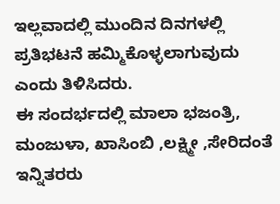ಇಲ್ಲವಾದಲ್ಲಿ ಮುಂದಿನ ದಿನಗಳಲ್ಲಿ ಪ್ರತಿಭಟನೆ ಹಮ್ಮಿಕೊಳ್ಳಲಾಗುವುದು ಎಂದು ತಿಳಿಸಿದರು.
ಈ ಸಂದರ್ಭದಲ್ಲಿ ಮಾಲಾ ಭಜಂತ್ರಿ, ಮಂಜುಳಾ, ಖಾಸಿಂಬಿ ,ಲಕ್ಷ್ಮೀ ,ಸೇರಿದಂತೆ ಇನ್ನಿತರರು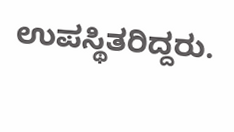ಉಪಸ್ಥಿತರಿದ್ದರು.